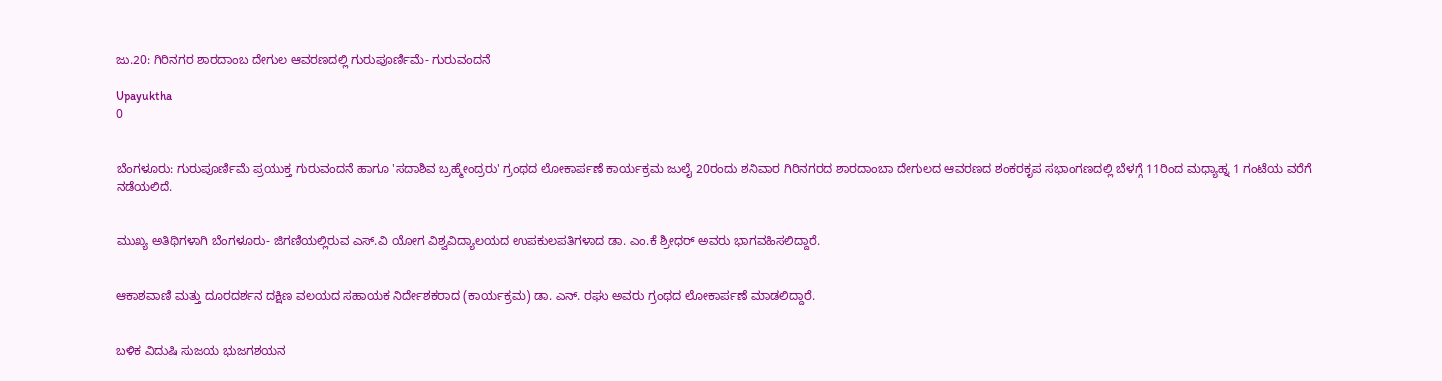ಜು.20: ಗಿರಿನಗರ ಶಾರದಾಂಬ ದೇಗುಲ ಆವರಣದಲ್ಲಿ ಗುರುಪೂರ್ಣಿಮೆ- ಗುರುವಂದನೆ

Upayuktha
0


ಬೆಂಗಳೂರು: ಗುರುಪೂರ್ಣಿಮೆ ಪ್ರಯುಕ್ತ ಗುರುವಂದನೆ ಹಾಗೂ 'ಸದಾಶಿವ ಬ್ರಹ್ಮೇಂದ್ರರು' ಗ್ರಂಥದ ಲೋಕಾರ್ಪಣೆ ಕಾರ್ಯಕ್ರಮ ಜುಲೈ 20ರಂದು ಶನಿವಾರ ಗಿರಿನಗರದ ಶಾರದಾಂಬಾ ದೇಗುಲದ ಆವರಣದ ಶಂಕರಕೃಪ ಸಭಾಂಗಣದಲ್ಲಿ ಬೆಳಗ್ಗೆ 11ರಿಂದ ಮಧ್ಯಾಹ್ನ 1 ಗಂಟೆಯ ವರೆಗೆ ನಡೆಯಲಿದೆ.


ಮುಖ್ಯ ಅತಿಥಿಗಳಾಗಿ ಬೆಂಗಳೂರು- ಜಿಗಣಿಯಲ್ಲಿರುವ ಎಸ್‌.ವಿ ಯೋಗ ವಿಶ್ವವಿದ್ಯಾಲಯದ ಉಪಕುಲಪತಿಗಳಾದ ಡಾ. ಎಂ.ಕೆ ಶ್ರೀಧರ್ ಅವರು ಭಾಗವಹಿಸಲಿದ್ದಾರೆ.


ಆಕಾಶವಾಣಿ ಮತ್ತು ದೂರದರ್ಶನ ದಕ್ಷಿಣ ವಲಯದ ಸಹಾಯಕ ನಿರ್ದೇಶಕರಾದ (ಕಾರ್ಯಕ್ರಮ) ಡಾ. ಎನ್‌. ರಘು ಅವರು ಗ್ರಂಥದ ಲೋಕಾರ್ಪಣೆ ಮಾಡಲಿದ್ದಾರೆ.


ಬಳಿಕ ವಿದುಷಿ ಸುಜಯ ಭುಜಗಶಯನ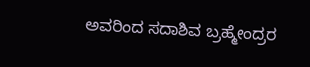ಅವರಿಂದ ಸದಾಶಿವ ಬ್ರಹ್ಮೇಂದ್ರರ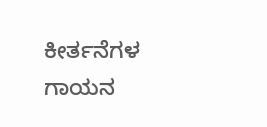ಕೀರ್ತನೆಗಳ ಗಾಯನ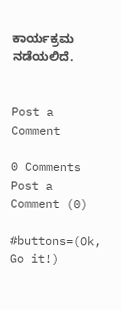ಕಾರ್ಯಕ್ರಮ ನಡೆಯಲಿದೆ.


Post a Comment

0 Comments
Post a Comment (0)

#buttons=(Ok, Go it!)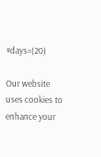#days=(20)

Our website uses cookies to enhance your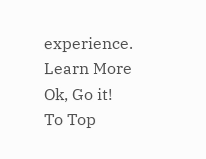experience. Learn More
Ok, Go it!
To Top